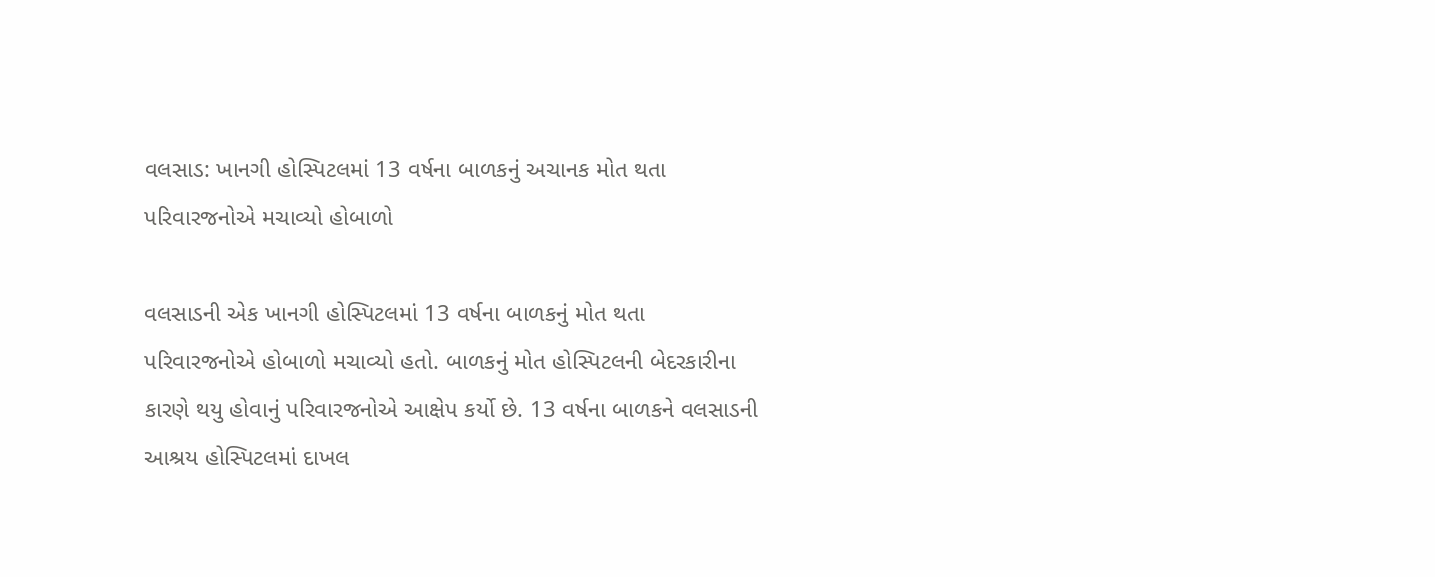વલસાડ: ખાનગી હોસ્પિટલમાં 13 વર્ષના બાળકનું અચાનક મોત થતા પરિવારજનોએ મચાવ્યો હોબાળો

વલસાડની એક ખાનગી હોસ્પિટલમાં 13 વર્ષના બાળકનું મોત થતા પરિવારજનોએ હોબાળો મચાવ્યો હતો. બાળકનું મોત હોસ્પિટલની બેદરકારીના કારણે થયુ હોવાનું પરિવારજનોએ આક્ષેપ કર્યો છે. 13 વર્ષના બાળકને વલસાડની આશ્રય હોસ્પિટલમાં દાખલ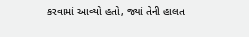કરવામાં આવ્યો હતો, જ્યાં તેની હાલત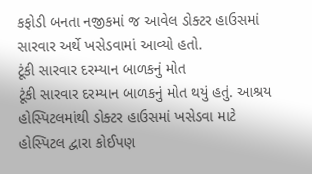કફોડી બનતા નજીકમાં જ આવેલ ડોક્ટર હાઉસમાં સારવાર અર્થે ખસેડવામાં આવ્યો હતો.
ટૂંકી સારવાર દરમ્યાન બાળકનું મોત
ટૂંકી સારવાર દરમ્યાન બાળકનું મોત થયું હતું. આશ્રય હોસ્પિટલમાંથી ડોક્ટર હાઉસમાં ખસેડવા માટે હોસ્પિટલ દ્વારા કોઈપણ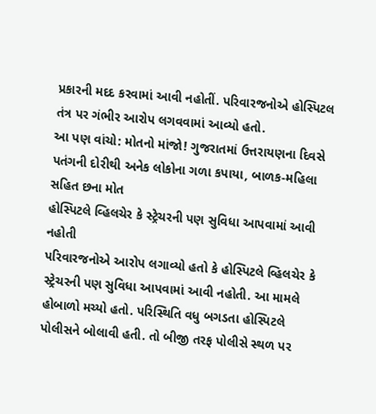પ્રકારની મદદ કરવામાં આવી નહોતીં. પરિવારજનોએ હોસ્પિટલ તંત્ર પર ગંભીર આરોપ લગવવામાં આવ્યો હતો.
આ પણ વાંચો: મોતનો માંજો! ગુજરાતમાં ઉત્તરાયણના દિવસે પતંગની દોરીથી અનેક લોકોના ગળા કપાયા, બાળક-મહિલા સહિત છના મોત
હોસ્પિટલે વ્હિલચેર કે સ્ટ્રેચરની પણ સુવિધા આપવામાં આવી નહોતી
પરિવારજનોએ આરોપ લગાવ્યો હતો કે હોસ્પિટલે વ્હિલચેર કે સ્ટ્રેચરની પણ સુવિધા આપવામાં આવી નહોતી. આ મામલે હોબાળો મચ્યો હતો. પરિસ્થિતિ વધુ બગડતા હોસ્પિટલે પોલીસને બોલાવી હતી. તો બીજી તરફ પોલીસે સ્થળ પર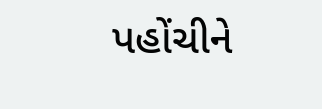પહોંચીને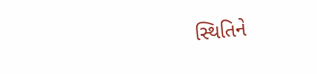સ્થિતિને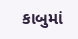કાબુમાં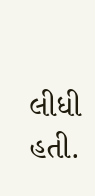લીધી હતી.